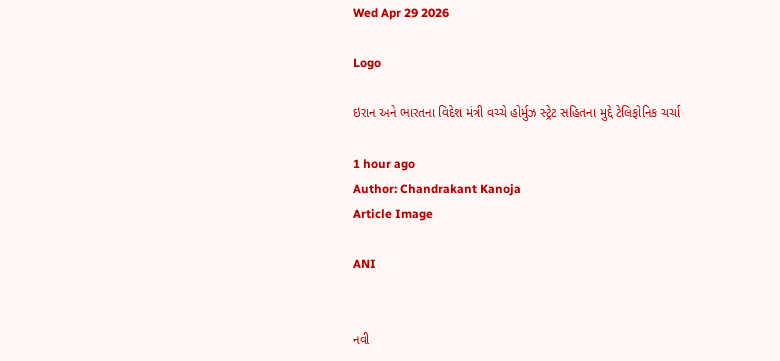Wed Apr 29 2026

Logo

ઇરાન અને ભારતના વિદેશ મંત્રી વચ્ચે હોર્મુઝ સ્ટ્રેટ સહિતના મુદ્દે ટેલિફોનિક ચર્ચા

1 hour ago
Author: Chandrakant Kanoja
Article Image

ANI


નવી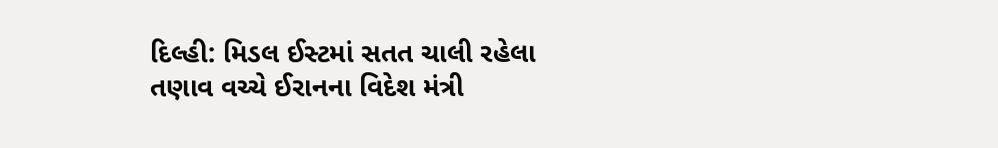દિલ્હી: મિડલ ઈસ્ટમાં સતત ચાલી રહેલા તણાવ વચ્ચે ઈરાનના વિદેશ મંત્રી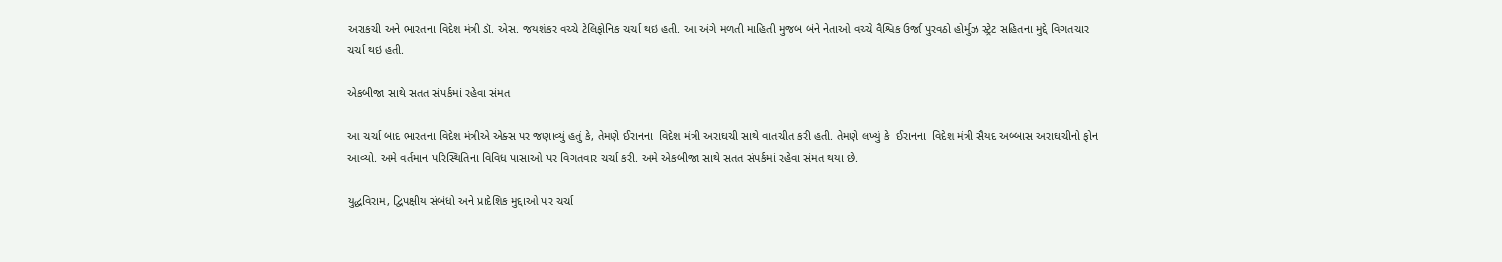અરાકચી અને ભારતના વિદેશ મંત્રી ડૉ. એસ. જયશંકર વચ્ચે ટેલિફોનિક ચર્ચા થઇ હતી. આ અંગે મળતી માહિતી મુજબ બંને નેતાઓ વચ્ચે વૈશ્વિક ઉર્જા પુરવઠો હોર્મુઝ સ્ટ્રેટ સહિતના મુદ્દે વિગતચાર ચર્ચા થઇ હતી.

એકબીજા સાથે સતત સંપર્કમાં રહેવા સંમત

આ ચર્ચા બાદ ભારતના વિદેશ મંત્રીએ એક્સ પર જણાવ્યું હતું કે, તેમણે ઈરાનના  વિદેશ મંત્રી અરાઘચી સાથે વાતચીત કરી હતી. તેમણે લખ્યું કે  ઈરાનના  વિદેશ મંત્રી સૈયદ અબ્બાસ અરાઘચીનો ફોન આવ્યો. અમે વર્તમાન પરિસ્થિતિના વિવિધ પાસાઓ પર વિગતવાર ચર્ચા કરી. અમે એકબીજા સાથે સતત સંપર્કમાં રહેવા સંમત થયા છે.

યુદ્ધવિરામ, દ્વિપક્ષીય સંબંધો અને પ્રાદેશિક મુદ્દાઓ પર ચર્ચા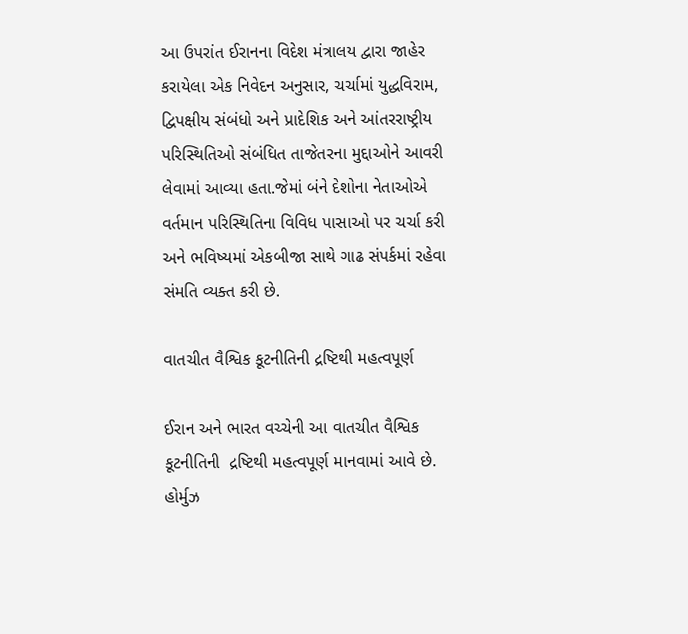આ ઉપરાંત ઈરાનના વિદેશ મંત્રાલય દ્વારા જાહેર કરાયેલા એક નિવેદન અનુસાર, ચર્ચામાં યુદ્ધવિરામ, દ્વિપક્ષીય સંબંધો અને પ્રાદેશિક અને આંતરરાષ્ટ્રીય પરિસ્થિતિઓ સંબંધિત તાજેતરના મુદ્દાઓને આવરી લેવામાં આવ્યા હતા.જેમાં બંને દેશોના નેતાઓએ વર્તમાન પરિસ્થિતિના વિવિધ પાસાઓ પર ચર્ચા કરી અને ભવિષ્યમાં એકબીજા સાથે ગાઢ સંપર્કમાં રહેવા સંમતિ વ્યક્ત કરી છે.

વાતચીત વૈશ્વિક કૂટનીતિની દ્રષ્ટિથી મહત્વપૂર્ણ

ઈરાન અને ભારત વચ્ચેની આ વાતચીત વૈશ્વિક કૂટનીતિની  દ્રષ્ટિથી મહત્વપૂર્ણ માનવામાં આવે છે. હોર્મુઝ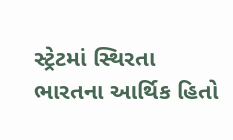સ્ટ્રેટમાં સ્થિરતા ભારતના આર્થિક હિતો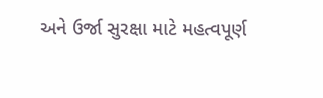અને ઉર્જા સુરક્ષા માટે મહત્વપૂર્ણ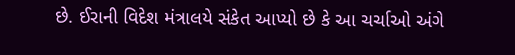છે. ઈરાની વિદેશ મંત્રાલયે સંકેત આપ્યો છે કે આ ચર્ચાઓ અંગે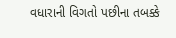વધારાની વિગતો પછીના તબક્કે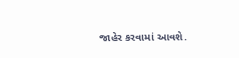જાહેર કરવામાં આવશે.